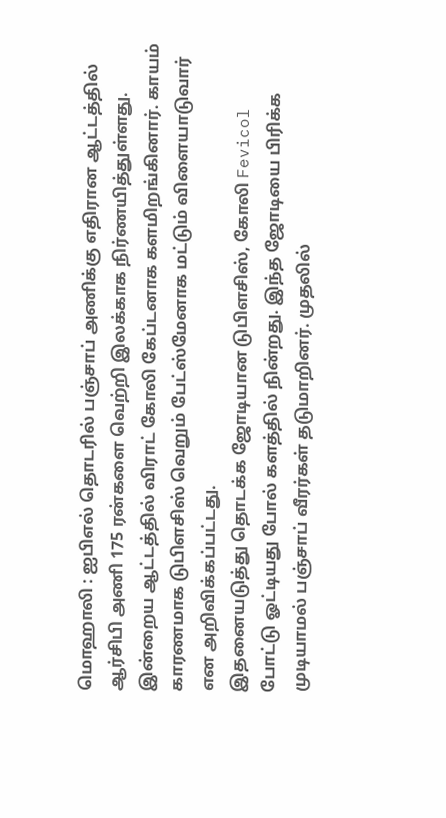மொஹாலி : ஐபிஎல் தொடரில் பஞ்சாப் அணிக்கு எதிரான ஆட்டத்தில் ஆர்சிபி அணி 175 ரன்களை வெற்றி இலக்காக நிர்ணயித்துள்ளது. இன்றைய ஆட்டத்தில் விராட் கோலி கேப்டனாக களமிறங்கினார். காயம் காரணமாக டுபிளசிஸ் வெறும் பேட்ஸ்மேனாக மட்டும் விளையாடுவார் என அறிவிக்கப்பட்டது.
இதனையடுத்து தொடக்க ஜோடியான டுபிளசிஸ், கோலி Fevicol போட்டு ஓட்டியது போல் களத்தில் நின்றது. இந்த ஜோடியை பிரிக்க முடியாமல் பஞ்சாப் வீரர்கள் தடுமாறினர். முதலில்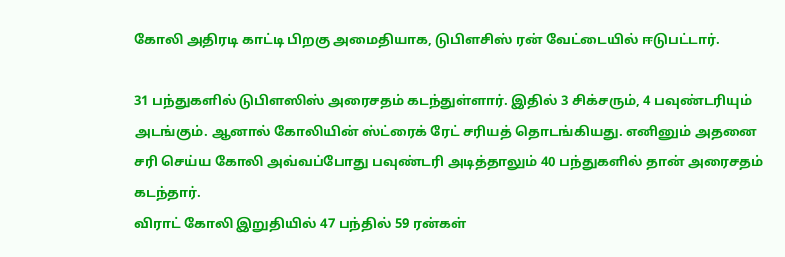கோலி அதிரடி காட்டி பிறகு அமைதியாக, டுபிளசிஸ் ரன் வேட்டையில் ஈடுபட்டார்.

31 பந்துகளில் டுபிளஸிஸ் அரைசதம் கடந்துள்ளார். இதில் 3 சிக்சரும், 4 பவுண்டரியும் அடங்கும். ஆனால் கோலியின் ஸ்ட்ரைக் ரேட் சரியத் தொடங்கியது. எனினும் அதனை சரி செய்ய கோலி அவ்வப்போது பவுண்டரி அடித்தாலும் 40 பந்துகளில் தான் அரைசதம் கடந்தார்.
விராட் கோலி இறுதியில் 47 பந்தில் 59 ரன்கள்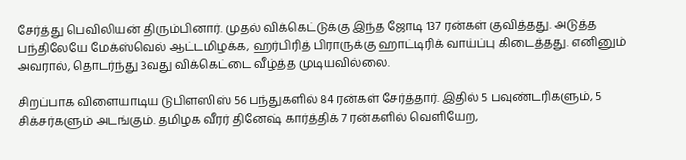சேர்த்து பெவிலியன் திரும்பினார். முதல் விக்கெட்டுக்கு இந்த ஜோடி 137 ரன்கள் குவித்தது. அடுத்த பந்திலேயே மேக்ஸ்வெல் ஆட்டமிழக்க, ஹர்பிரித் பிராருக்கு ஹாட்டிரிக் வாய்ப்பு கிடைத்தது. எனினும் அவரால், தொடர்ந்து 3வது விக்கெட்டை வீழ்த்த முடியவில்லை.

சிறப்பாக விளையாடிய டுபிளஸிஸ் 56 பந்துகளில் 84 ரன்கள் சேர்த்தார். இதில் 5 பவுண்டரிகளும், 5 சிக்சர்களும் அடங்கும். தமிழக வீரர் தினேஷ் கார்த்திக் 7 ரன்களில் வெளியேற,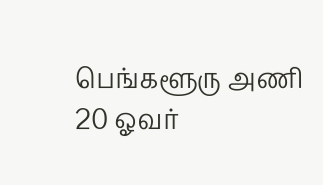பெங்களூரு அணி 20 ஓவர்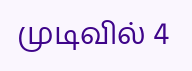முடிவில் 4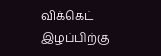விக்கெட் இழப்பிற்கு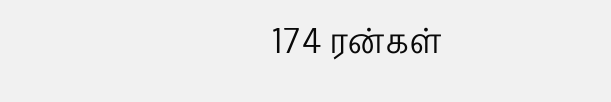174 ரன்கள்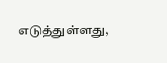எடுத்துள்ளது,